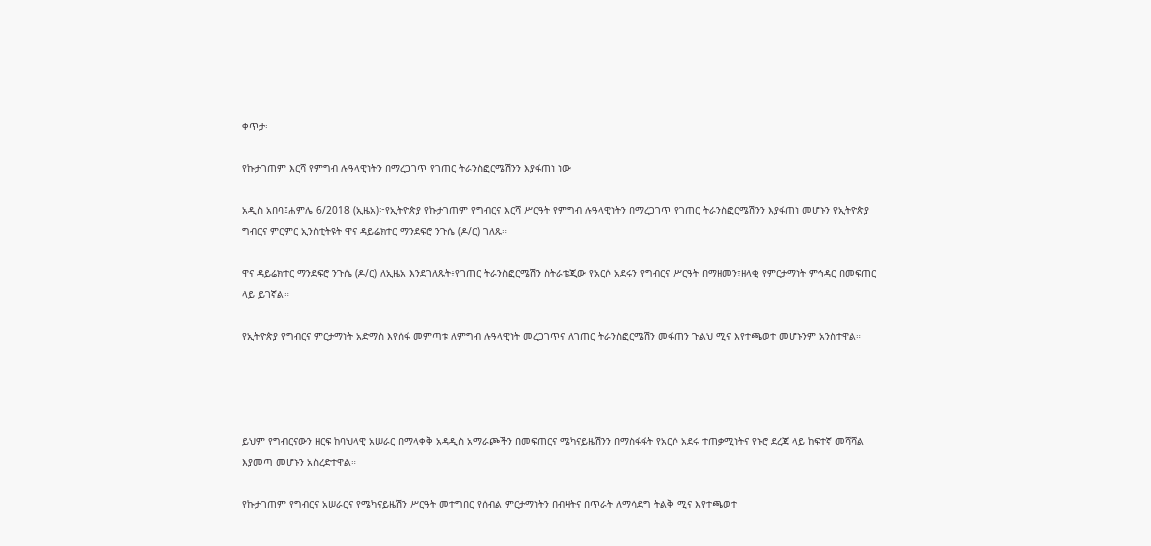ቀጥታ፡

የኩታገጠም እርሻ የምግብ ሉዓላዊነትን በማረጋገጥ የገጠር ትራንስፎርሜሽንን እያፋጠነ ነው

አዲስ አበባ፤ሐምሌ 6/2018 (ኢዜአ)፦የኢትዮጵያ የኩታገጠም የግብርና እርሻ ሥርዓት የምግብ ሉዓላዊነትን በማረጋገጥ የገጠር ትራንስፎርሜሽንን እያፋጠነ መሆኑን የኢትዮጵያ ግብርና ምርምር ኢንስቲትዩት ዋና ዳይሬክተር ማንደፍሮ ንጉሴ (ዶ/ር) ገለጹ።

ዋና ዳይሬክተር ማንደፍሮ ንጉሴ (ዶ/ር) ለኢዜአ እንደገለጹት፥የገጠር ትራንስፎርሜሽን ስትራቴጂው የአርሶ አደሩን የግብርና ሥርዓት በማዘመን፣ዘላቂ የምርታማነት ምኅዳር በመፍጠር ላይ ይገኛል።

የኢትዮጵያ የግብርና ምርታማነት አድማስ እየሰፋ መምጣቱ ለምግብ ሉዓላዊነት መረጋገጥና ለገጠር ትራንስፎርሜሽን መፋጠን ጉልህ ሚና እየተጫወተ መሆኑንም አንስተዋል።




ይህም የግብርናውን ዘርፍ ከባህላዊ አሠራር በማላቀቅ አዳዲስ አማራጮችን በመፍጠርና ሜካናይዜሽንን በማስፋፋት የአርሶ አደሩ ተጠቃሚነትና የኑሮ ደረጃ ላይ ከፍተኛ መሻሻል እያመጣ መሆኑን አስረድተዋል።

የኩታገጠም የግብርና አሠራርና የሜካናይዜሽን ሥርዓት መተግበር የሰብል ምርታማነትን በብዛትና በጥራት ለማሳደግ ትልቅ ሚና እየተጫወተ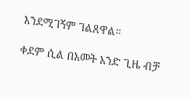እንደሚገኝም ገልጸዋል።

ቀደም ሲል በአመት አንድ ጊዜ ብቻ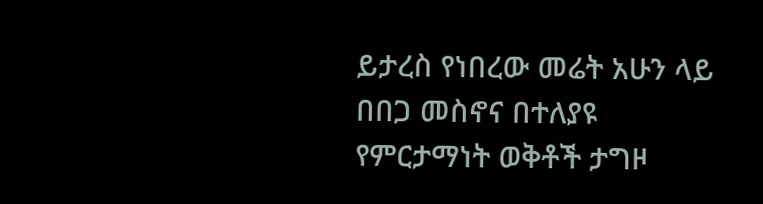ይታረስ የነበረው መሬት አሁን ላይ በበጋ መስኖና በተለያዩ የምርታማነት ወቅቶች ታግዞ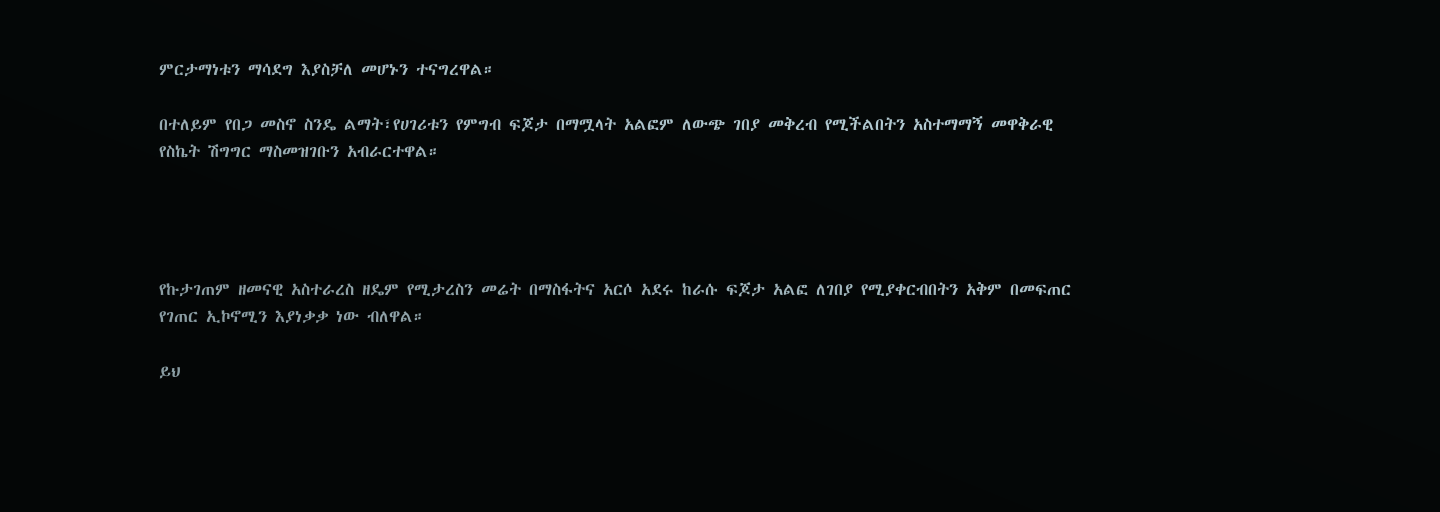ምርታማነቱን ማሳደግ እያስቻለ መሆኑን ተናግረዋል።

በተለይም የበጋ መስኖ ስንዴ ልማት፣የሀገሪቱን የምግብ ፍጆታ በማሟላት አልፎም ለውጭ ገበያ መቅረብ የሚችልበትን አስተማማኝ መዋቅራዊ የስኬት ሽግግር ማስመዝገቡን አብራርተዋል።




የኩታገጠም ዘመናዊ አስተራረስ ዘዴም የሚታረስን መሬት በማስፋትና አርሶ አደሩ ከራሱ ፍጆታ አልፎ ለገበያ የሚያቀርብበትን አቅም በመፍጠር የገጠር ኢኮኖሚን እያነቃቃ ነው ብለዋል።

ይህ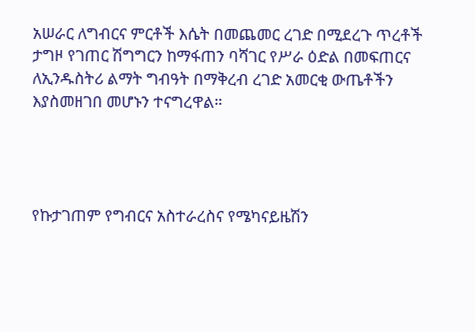አሠራር ለግብርና ምርቶች እሴት በመጨመር ረገድ በሚደረጉ ጥረቶች ታግዞ የገጠር ሽግግርን ከማፋጠን ባሻገር የሥራ ዕድል በመፍጠርና ለኢንዱስትሪ ልማት ግብዓት በማቅረብ ረገድ አመርቂ ውጤቶችን እያስመዘገበ መሆኑን ተናግረዋል።




የኩታገጠም የግብርና አስተራረስና የሜካናይዜሽን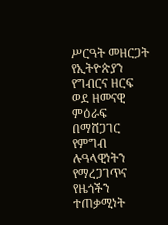ሥርዓት መዘርጋት የኢትዮጵያን የግብርና ዘርፍ ወደ ዘመናዊ ምዕራፍ በማሸጋገር የምግብ ሉዓላዊነትን የማረጋገጥና የዜጎችን ተጠቃሚነት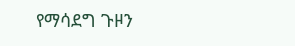የማሳደግ ጉዞን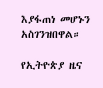እያፋጠነ መሆኑን አስገንዝበዋል።

የኢትዮጵያ ዜና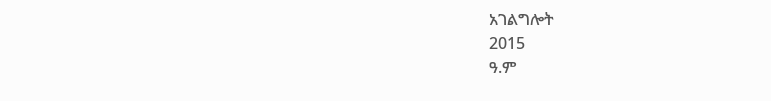አገልግሎት
2015
ዓ.ም